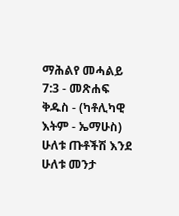ማሕልየ መሓልይ 7:3 - መጽሐፍ ቅዱስ - (ካቶሊካዊ እትም - ኤማሁስ) ሁለቱ ጡቶችሽ እንደ ሁለቱ መንታ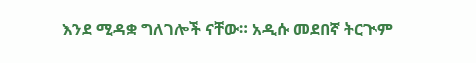እንደ ሚዳቋ ግለገሎች ናቸው። አዲሱ መደበኛ ትርጒም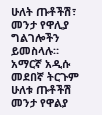ሁለት ጡቶችሽ፣ መንታ የዋሊያ ግልገሎችን ይመስላሉ። አማርኛ አዲሱ መደበኛ ትርጉም ሁለቱ ጡቶችሽ መንታ የዋልያ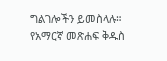ግልገሎችን ይመስላሉ። የአማርኛ መጽሐፍ ቅዱስ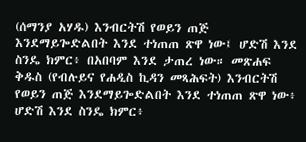(ሰማንያ አሃዱ) እንብርትሽ የወይን ጠጅ እንደማይጐድልበት እንደ ተነጠጠ ጽዋ ነው፤ ሆድሽ እንደ ስንዴ ክምር፥ በአበባም እንደ ታጠረ ነው። መጽሐፍ ቅዱስ (የብሉይና የሐዲስ ኪዳን መጻሕፍት) እንብርትሽ የወይን ጠጅ እንደማይጐድልበት እንደ ተነጠጠ ጽዋ ነው፥ ሆድሽ እንደ ስንዴ ክምር፥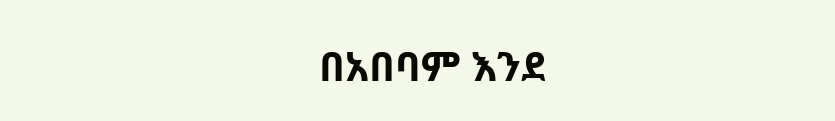በአበባም እንደ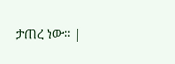ታጠረ ነው። |